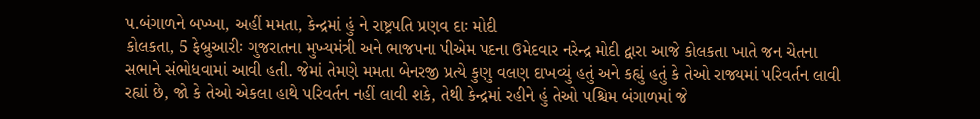પ.બંગાળને બખ્ખા, અહીં મમતા, કેન્દ્રમાં હું ને રાષ્ટ્રપતિ પ્રણવ દાઃ મોદી
કોલકતા, 5 ફેબ્રુઆરીઃ ગુજરાતના મુખ્યમંત્રી અને ભાજપના પીએમ પદના ઉમેદવાર નરેન્દ્ર મોદી દ્વારા આજે કોલકતા ખાતે જન ચેતના સભાને સંભોધવામાં આવી હતી. જેમાં તેમણે મમતા બેનરજી પ્રત્યે કુણુ વલણ દાખવ્યું હતું અને કહ્યું હતું કે તેઓ રાજ્યમાં પરિવર્તન લાવી રહ્યાં છે, જો કે તેઓ એકલા હાથે પરિવર્તન નહીં લાવી શકે, તેથી કેન્દ્રમાં રહીને હું તેઓ પશ્ચિમ બંગાળમાં જે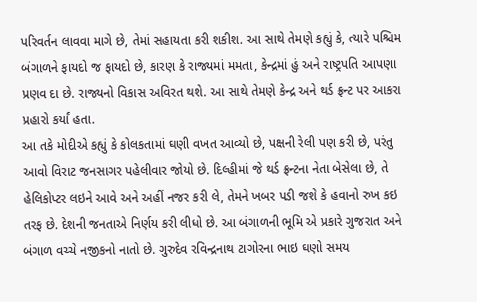પરિવર્તન લાવવા માગે છે, તેમાં સહાયતા કરી શકીશ. આ સાથે તેમણે કહ્યું કે, ત્યારે પશ્ચિમ બંગાળને ફાયદો જ ફાયદો છે, કારણ કે રાજ્યમાં મમતા, કેન્દ્રમાં હું અને રાષ્ટ્રપતિ આપણા પ્રણવ દા છે. રાજ્યનો વિકાસ અવિરત થશે. આ સાથે તેમણે કેન્દ્ર અને થર્ડ ફ્રન્ટ પર આકરા પ્રહારો કર્યાં હતા.
આ તકે મોદીએ કહ્યું કે કોલકતામાં ઘણી વખત આવ્યો છે, પક્ષની રેલી પણ કરી છે, પરંતુ આવો વિરાટ જનસાગર પહેલીવાર જોયો છે. દિલ્હીમાં જે થર્ડ ફ્રન્ટના નેતા બેસેલા છે, તે હેલિકોપ્ટર લઇને આવે અને અહીં નજર કરી લે, તેમને ખબર પડી જશે કે હવાનો રુખ કઇ તરફ છે. દેશની જનતાએ નિર્ણય કરી લીધો છે. આ બંગાળની ભૂમિ એ પ્રકારે ગુજરાત અને બંગાળ વચ્ચે નજીકનો નાતો છે. ગુરુદેવ રવિન્દ્રનાથ ટાગોરના ભાઇ ઘણો સમય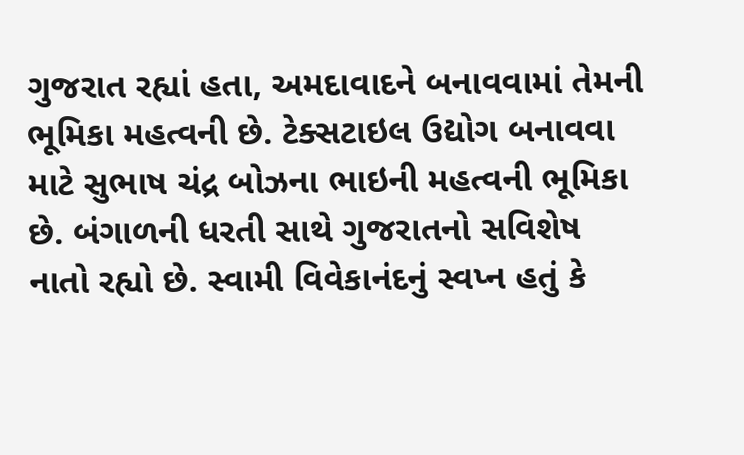ગુજરાત રહ્યાં હતા, અમદાવાદને બનાવવામાં તેમની ભૂમિકા મહત્વની છે. ટેક્સટાઇલ ઉદ્યોગ બનાવવા માટે સુભાષ ચંદ્ર બોઝના ભાઇની મહત્વની ભૂમિકા છે. બંગાળની ધરતી સાથે ગુજરાતનો સવિશેષ નાતો રહ્યો છે. સ્વામી વિવેકાનંદનું સ્વપ્ન હતું કે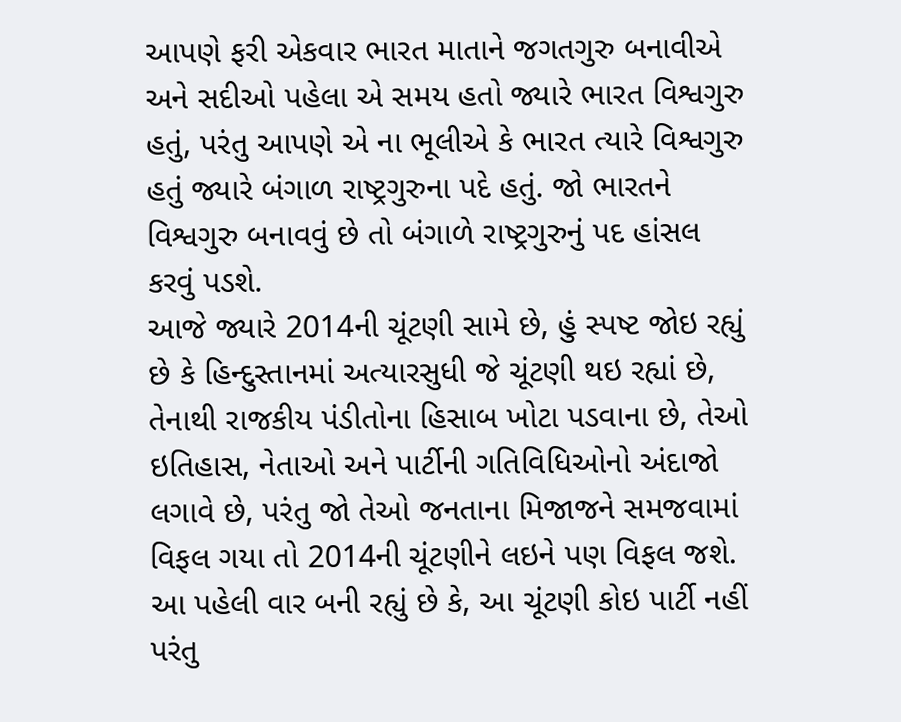આપણે ફરી એકવાર ભારત માતાને જગતગુરુ બનાવીએ અને સદીઓ પહેલા એ સમય હતો જ્યારે ભારત વિશ્વગુરુ હતું, પરંતુ આપણે એ ના ભૂલીએ કે ભારત ત્યારે વિશ્વગુરુ હતું જ્યારે બંગાળ રાષ્ટ્રગુરુના પદે હતું. જો ભારતને વિશ્વગુરુ બનાવવું છે તો બંગાળે રાષ્ટ્રગુરુનું પદ હાંસલ કરવું પડશે.
આજે જ્યારે 2014ની ચૂંટણી સામે છે, હું સ્પષ્ટ જોઇ રહ્યું છે કે હિન્દુસ્તાનમાં અત્યારસુધી જે ચૂંટણી થઇ રહ્યાં છે, તેનાથી રાજકીય પંડીતોના હિસાબ ખોટા પડવાના છે, તેઓ ઇતિહાસ, નેતાઓ અને પાર્ટીની ગતિવિધિઓનો અંદાજો લગાવે છે, પરંતુ જો તેઓ જનતાના મિજાજને સમજવામાં વિફલ ગયા તો 2014ની ચૂંટણીને લઇને પણ વિફલ જશે. આ પહેલી વાર બની રહ્યું છે કે, આ ચૂંટણી કોઇ પાર્ટી નહીં પરંતુ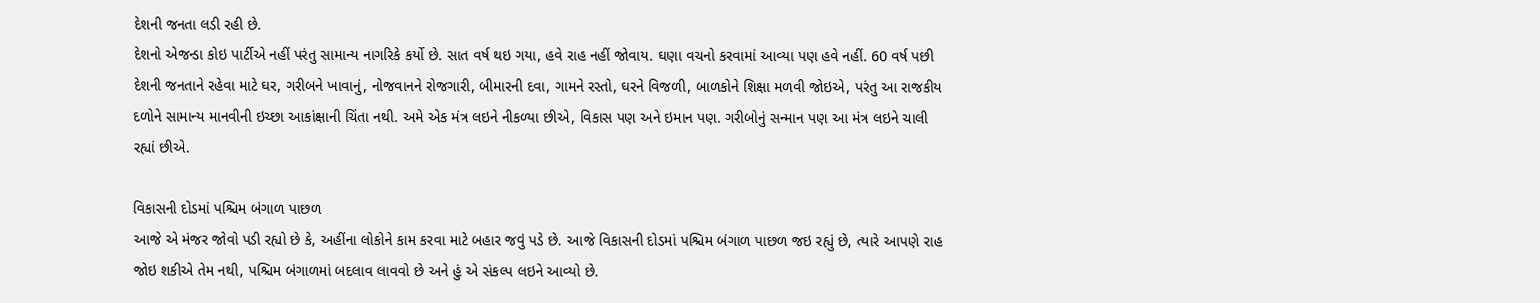દેશની જનતા લડી રહી છે.
દેશનો એજન્ડા કોઇ પાર્ટીએ નહીં પરંતુ સામાન્ય નાગરિકે કર્યો છે. સાત વર્ષ થઇ ગયા, હવે રાહ નહીં જોવાય. ઘણા વચનો કરવામાં આવ્યા પણ હવે નહીં. 60 વર્ષ પછી દેશની જનતાને રહેવા માટે ઘર, ગરીબને ખાવાનું, નોજવાનને રોજગારી, બીમારની દવા, ગામને રસ્તો, ઘરને વિજળી, બાળકોને શિક્ષા મળવી જોઇએ, પરંતુ આ રાજકીય દળોને સામાન્ય માનવીની ઇચ્છા આકાંક્ષાની ચિંતા નથી. અમે એક મંત્ર લઇને નીકળ્યા છીએ, વિકાસ પણ અને ઇમાન પણ. ગરીબોનું સન્માન પણ આ મંત્ર લઇને ચાલી રહ્યાં છીએ.

વિકાસની દોડમાં પશ્ચિમ બંગાળ પાછળ
આજે એ મંજર જોવો પડી રહ્યો છે કે, અહીંના લોકોને કામ કરવા માટે બહાર જવું પડે છે. આજે વિકાસની દોડમાં પશ્ચિમ બંગાળ પાછળ જઇ રહ્યું છે, ત્યારે આપણે રાહ જોઇ શકીએ તેમ નથી, પશ્ચિમ બંગાળમાં બદલાવ લાવવો છે અને હું એ સંકલ્પ લઇને આવ્યો છે.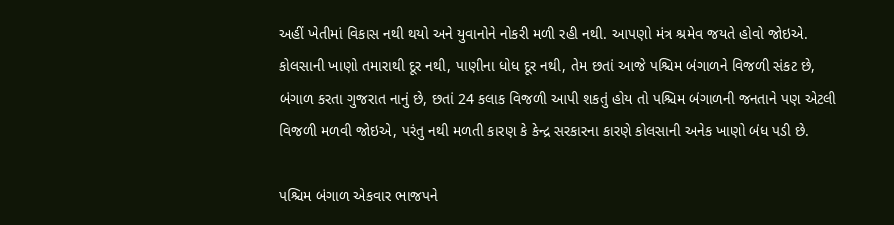અહીં ખેતીમાં વિકાસ નથી થયો અને યુવાનોને નોકરી મળી રહી નથી. આપણો મંત્ર શ્રમેવ જયતે હોવો જોઇએ. કોલસાની ખાણો તમારાથી દૂર નથી, પાણીના ધોધ દૂર નથી, તેમ છતાં આજે પશ્ચિમ બંગાળને વિજળી સંકટ છે, બંગાળ કરતા ગુજરાત નાનું છે, છતાં 24 કલાક વિજળી આપી શકતું હોય તો પશ્ચિમ બંગાળની જનતાને પણ એટલી વિજળી મળવી જોઇએ, પરંતુ નથી મળતી કારણ કે કેન્દ્ર સરકારના કારણે કોલસાની અનેક ખાણો બંધ પડી છે.

પશ્ચિમ બંગાળ એકવાર ભાજપને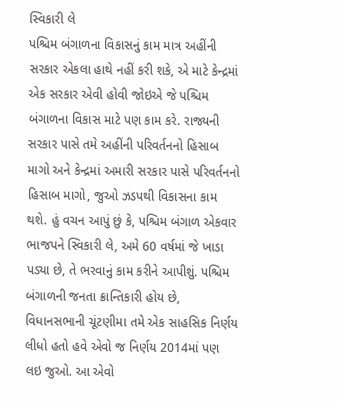સ્વિકારી લે
પશ્ચિમ બંગાળના વિકાસનું કામ માત્ર અહીંની સરકાર એકલા હાથે નહીં કરી શકે, એ માટે કેન્દ્રમાં એક સરકાર એવી હોવી જોઇએ જે પશ્ચિમ બંગાળના વિકાસ માટે પણ કામ કરે. રાજ્યની સરકાર પાસે તમે અહીંની પરિવર્તનનો હિસાબ માગો અને કેન્દ્રમાં અમારી સરકાર પાસે પરિવર્તનનો હિસાબ માગો, જુઓ ઝડપથી વિકાસના કામ થશે. હું વચન આપું છું કે, પશ્ચિમ બંગાળ એકવાર ભાજપને સ્વિકારી લે, અમે 60 વર્ષમાં જે ખાડા પડ્યા છે, તે ભરવાનું કામ કરીને આપીશું. પશ્ચિમ બંગાળની જનતા ક્રાન્તિકારી હોય છે, વિધાનસભાની ચૂંટણીમા તમે એક સાહસિક નિર્ણય લીધો હતો હવે એવો જ નિર્ણય 2014માં પણ લઇ જુઓ. આ એવો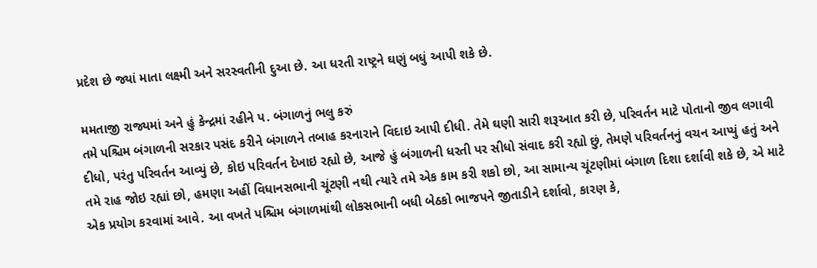પ્રદેશ છે જ્યાં માતા લક્ષ્મી અને સરસ્વતીની દુઆ છે. આ ધરતી રાષ્ટ્રને ઘણું બધું આપી શકે છે.

મમતાજી રાજ્યમાં અને હું કેન્દ્રમાં રહીને પ. બંગાળનું ભલુ કરું
તમે પશ્ચિમ બંગાળની સરકાર પસંદ કરીને બંગાળને તબાહ કરનારાને વિદાઇ આપી દીધી. તેમે ઘણી સારી શરૂઆત કરી છે, પરિવર્તન માટે પોતાનો જીવ લગાવી દીધો, પરંતુ પરિવર્તન આવ્યું છે, કોઇ પરિવર્તન દેખાઇ રહ્યો છે, આજે હું બંગાળની ધરતી પર સીધો સંવાદ કરી રહ્યો છું, તેમણે પરિવર્તનનું વચન આપ્યું હતું અને તમે રાહ જોઇ રહ્યાં છો, હમણા અહીં વિધાનસભાની ચૂંટણી નથી ત્યારે તમે એક કામ કરી શકો છો, આ સામાન્ય ચૂંટણીમાં બંગાળ દિશા દર્શાવી શકે છે, એ માટે એક પ્રયોગ કરવામાં આવે. આ વખતે પશ્ચિમ બંગાળમાંથી લોકસભાની બધી બેઠકો ભાજપને જીતાડીને દર્શાવો, કારણ કે,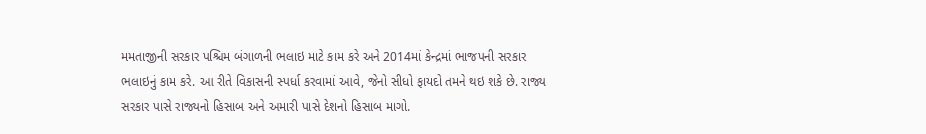મમતાજીની સરકાર પશ્ચિમ બંગાળની ભલાઇ માટે કામ કરે અને 2014માં કેન્દ્રમાં ભાજપની સરકાર ભલાઇનું કામ કરે. આ રીતે વિકાસની સ્પર્ધા કરવામાં આવે, જેનો સીધો ફાયદો તમને થઇ શકે છે. રાજ્ય સરકાર પાસે રાજ્યનો હિસાબ અને અમારી પાસે દેશનો હિસાબ માગો.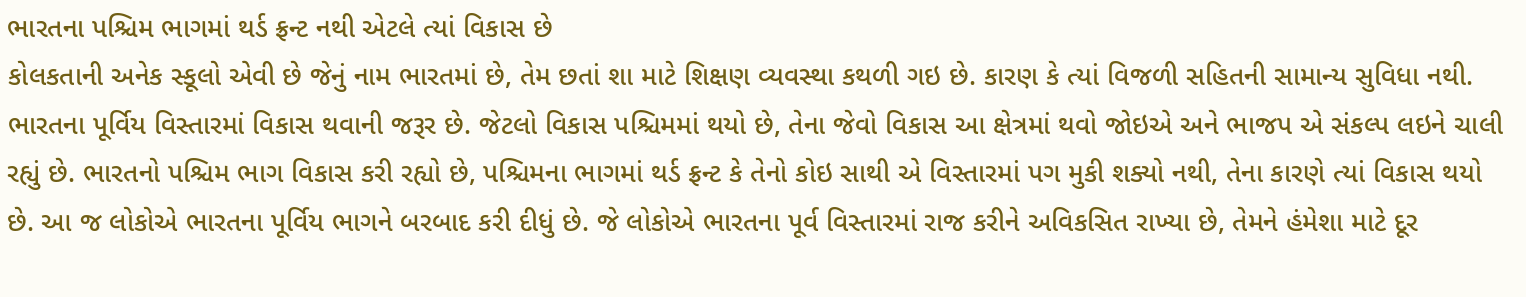ભારતના પશ્ચિમ ભાગમાં થર્ડ ફ્રન્ટ નથી એટલે ત્યાં વિકાસ છે
કોલકતાની અનેક સ્કૂલો એવી છે જેનું નામ ભારતમાં છે, તેમ છતાં શા માટે શિક્ષણ વ્યવસ્થા કથળી ગઇ છે. કારણ કે ત્યાં વિજળી સહિતની સામાન્ય સુવિધા નથી. ભારતના પૂર્વિય વિસ્તારમાં વિકાસ થવાની જરૂર છે. જેટલો વિકાસ પશ્ચિમમાં થયો છે, તેના જેવો વિકાસ આ ક્ષેત્રમાં થવો જોઇએ અને ભાજપ એ સંકલ્પ લઇને ચાલી રહ્યું છે. ભારતનો પશ્ચિમ ભાગ વિકાસ કરી રહ્યો છે, પશ્ચિમના ભાગમાં થર્ડ ફ્રન્ટ કે તેનો કોઇ સાથી એ વિસ્તારમાં પગ મુકી શક્યો નથી, તેના કારણે ત્યાં વિકાસ થયો છે. આ જ લોકોએ ભારતના પૂર્વિય ભાગને બરબાદ કરી દીધું છે. જે લોકોએ ભારતના પૂર્વ વિસ્તારમાં રાજ કરીને અવિકસિત રાખ્યા છે, તેમને હંમેશા માટે દૂર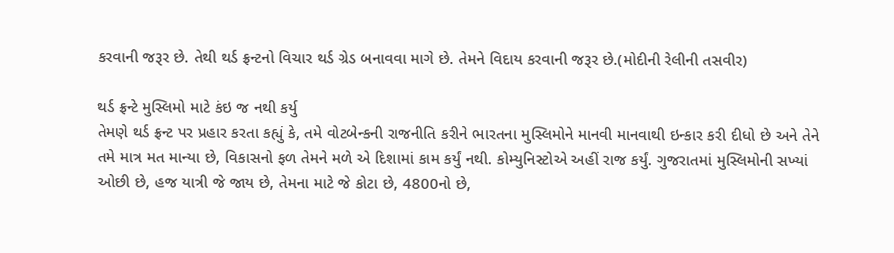કરવાની જરૂર છે. તેથી થર્ડ ફ્રન્ટનો વિચાર થર્ડ ગ્રેડ બનાવવા માગે છે. તેમને વિદાય કરવાની જરૂર છે.(મોદીની રેલીની તસવીર)

થર્ડ ફ્રન્ટે મુસ્લિમો માટે કંઇ જ નથી કર્યુ
તેમણે થર્ડ ફ્રન્ટ પર પ્રહાર કરતા કહ્યું કે, તમે વોટબેન્કની રાજનીતિ કરીને ભારતના મુસ્લિમોને માનવી માનવાથી ઇન્કાર કરી દીધો છે અને તેને તમે માત્ર મત માન્યા છે, વિકાસનો ફળ તેમને મળે એ દિશામાં કામ કર્યું નથી. કોમ્યુનિસ્ટોએ અહીં રાજ કર્યું. ગુજરાતમાં મુસ્લિમોની સખ્યાં ઓછી છે, હજ યાત્રી જે જાય છે, તેમના માટે જે કોટા છે, 4800નો છે,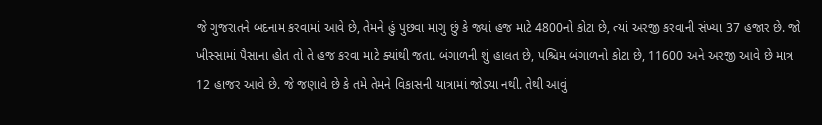જે ગુજરાતને બદનામ કરવામાં આવે છે, તેમને હું પુછવા માગુ છું કે જ્યાં હજ માટે 4800નો કોટા છે, ત્યાં અરજી કરવાની સંખ્યા 37 હજાર છે. જો ખીસ્સામાં પૈસાના હોત તો તે હજ કરવા માટે ક્યાંથી જતા. બંગાળની શું હાલત છે, પશ્ચિમ બંગાળનો કોટા છે, 11600 અને અરજી આવે છે માત્ર 12 હાજર આવે છે. જે જણાવે છે કે તમે તેમને વિકાસની યાત્રામાં જોડ્યા નથી. તેથી આવું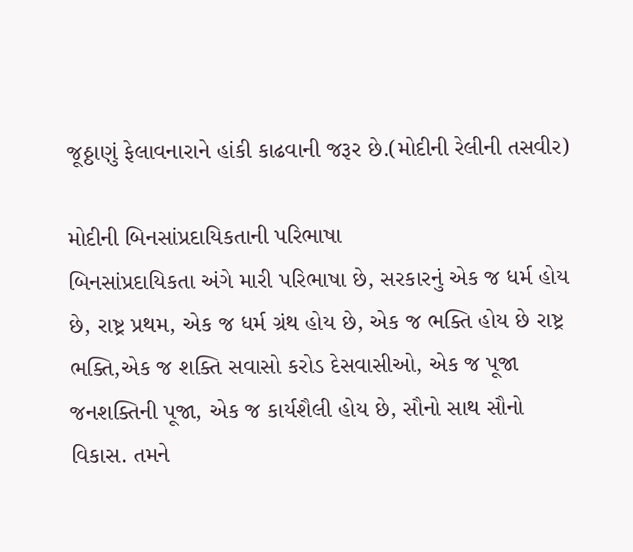જૂઠ્ઠાણું ફેલાવનારાને હાંકી કાઢવાની જરૂર છે.(મોદીની રેલીની તસવીર)

મોદીની બિનસાંપ્રદાયિકતાની પરિભાષા
બિનસાંપ્રદાયિકતા અંગે મારી પરિભાષા છે, સરકારનું એક જ ધર્મ હોય છે, રાષ્ટ્ર પ્રથમ, એક જ ધર્મ ગ્રંથ હોય છે, એક જ ભક્તિ હોય છે રાષ્ટ્ર ભક્તિ,એક જ શક્તિ સવાસો કરોડ દેસવાસીઓ, એક જ પૂજા જનશક્તિની પૂજા, એક જ કાર્યશૈલી હોય છે, સૌનો સાથ સૌનો વિકાસ. તમને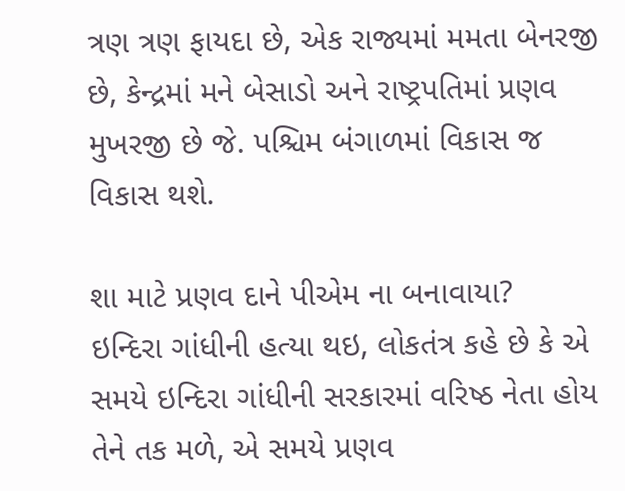ત્રણ ત્રણ ફાયદા છે, એક રાજ્યમાં મમતા બેનરજી છે, કેન્દ્રમાં મને બેસાડો અને રાષ્ટ્રપતિમાં પ્રણવ મુખરજી છે જે. પશ્ચિમ બંગાળમાં વિકાસ જ વિકાસ થશે.

શા માટે પ્રણવ દાને પીએમ ના બનાવાયા?
ઇન્દિરા ગાંધીની હત્યા થઇ, લોકતંત્ર કહે છે કે એ સમયે ઇન્દિરા ગાંધીની સરકારમાં વરિષ્ઠ નેતા હોય તેને તક મળે, એ સમયે પ્રણવ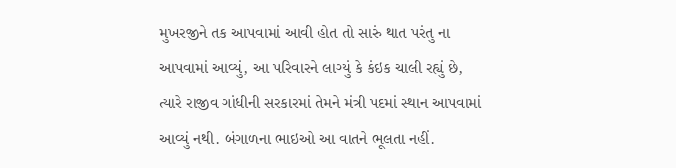મુખરજીને તક આપવામાં આવી હોત તો સારું થાત પરંતુ ના આપવામાં આવ્યું, આ પરિવારને લાગ્યું કે કંઇક ચાલી રહ્યું છે, ત્યારે રાજીવ ગાંધીની સરકારમાં તેમને મંત્રી પદમાં સ્થાન આપવામાં આવ્યું નથી. બંગાળના ભાઇઓ આ વાતને ભૂલતા નહીં.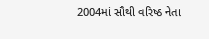2004માં સૌથી વરિષ્ઠ નેતા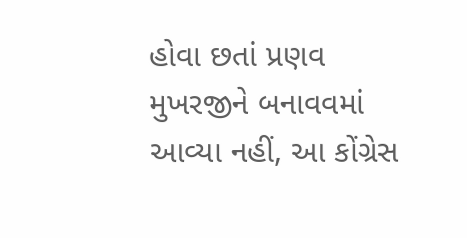હોવા છતાં પ્રણવ મુખરજીને બનાવવમાં આવ્યા નહીં, આ કોંગ્રેસ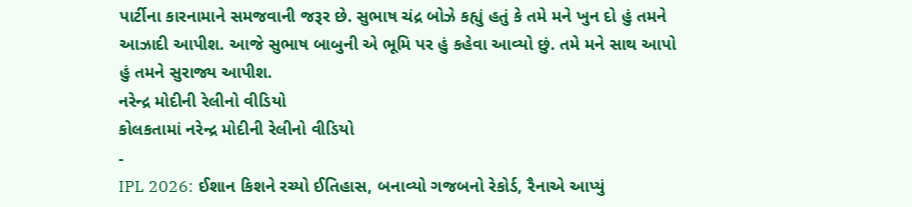પાર્ટીના કારનામાને સમજવાની જરૂર છે. સુભાષ ચંદ્ર બોઝે કહ્યું હતું કે તમે મને ખુન દો હું તમને આઝાદી આપીશ. આજે સુભાષ બાબુની એ ભૂમિ પર હું કહેવા આવ્યો છું. તમે મને સાથ આપો હું તમને સુરાજ્ય આપીશ.
નરેન્દ્ર મોદીની રેલીનો વીડિયો
કોલકતામાં નરેન્દ્ર મોદીની રેલીનો વીડિયો
-
IPL 2026: ઈશાન કિશને રચ્યો ઈતિહાસ, બનાવ્યો ગજબનો રેકોર્ડ, રૈનાએ આપ્યું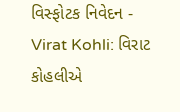વિસ્ફોટક નિવેદન -
Virat Kohli: વિરાટ કોહલીએ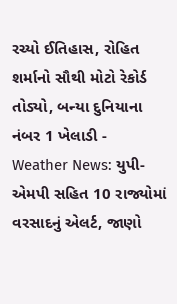રચ્યો ઈતિહાસ, રોહિત શર્માનો સૌથી મોટો રેકોર્ડ તોડ્યો, બન્યા દુનિયાના નંબર 1 ખેલાડી -
Weather News: યુપી-એમપી સહિત 10 રાજ્યોમાં વરસાદનું એલર્ટ, જાણો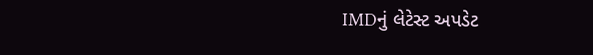IMDનું લેટેસ્ટ અપડેટ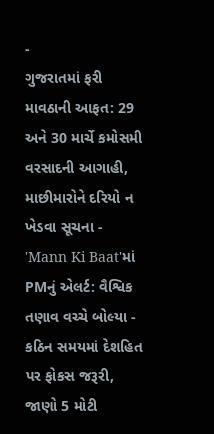-
ગુજરાતમાં ફરી માવઠાની આફત: 29 અને 30 માર્ચે કમોસમી વરસાદની આગાહી, માછીમારોને દરિયો ન ખેડવા સૂચના -
'Mann Ki Baat'માં PMનું એલર્ટ: વૈશ્વિક તણાવ વચ્ચે બોલ્યા - કઠિન સમયમાં દેશહિત પર ફોકસ જરૂરી, જાણો 5 મોટી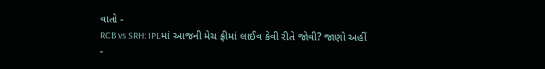વાતો -
RCB vs SRH: IPLમાં આજની મેચ ફ્રીમાં લાઈવ કેવી રીતે જોવી? જાણો અહીં -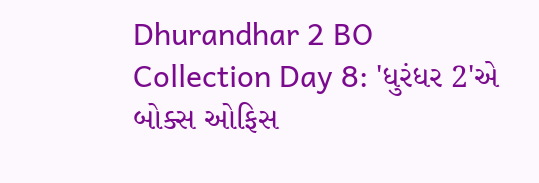Dhurandhar 2 BO Collection Day 8: 'ધુરંધર 2'એ બોક્સ ઓફિસ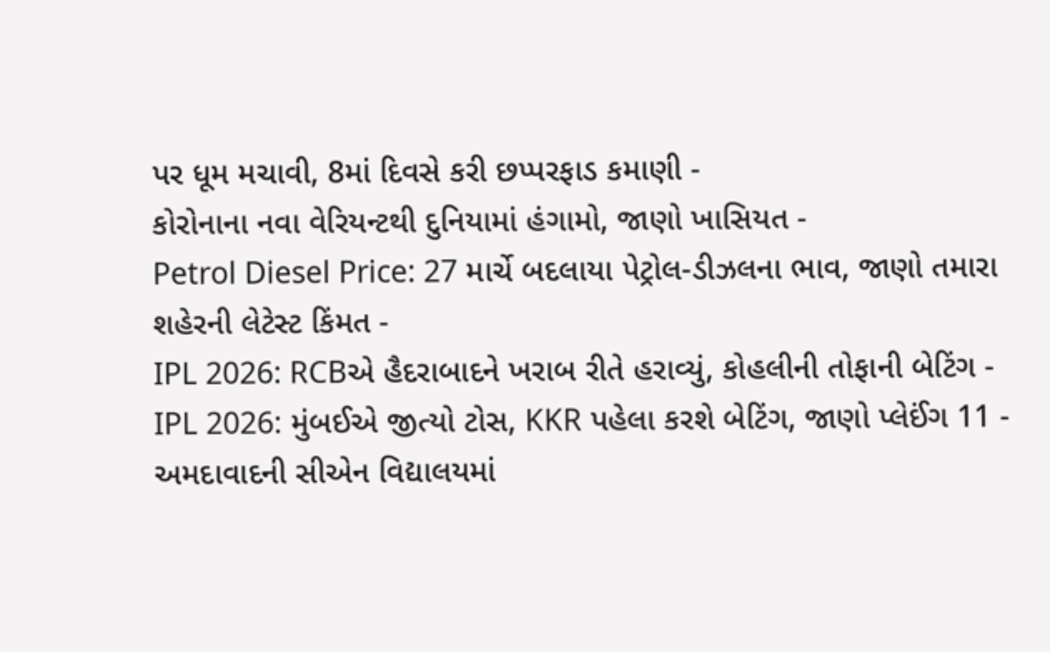પર ધૂમ મચાવી, 8માં દિવસે કરી છપ્પરફાડ કમાણી -
કોરોનાના નવા વેરિયન્ટથી દુનિયામાં હંગામો, જાણો ખાસિયત -
Petrol Diesel Price: 27 માર્ચે બદલાયા પેટ્રોલ-ડીઝલના ભાવ, જાણો તમારા શહેરની લેટેસ્ટ કિંમત -
IPL 2026: RCBએ હૈદરાબાદને ખરાબ રીતે હરાવ્યું, કોહલીની તોફાની બેટિંગ -
IPL 2026: મુંબઈએ જીત્યો ટોસ, KKR પહેલા કરશે બેટિંગ, જાણો પ્લેઈંગ 11 -
અમદાવાદની સીએન વિદ્યાલયમાં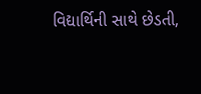વિદ્યાર્થિની સાથે છેડતી,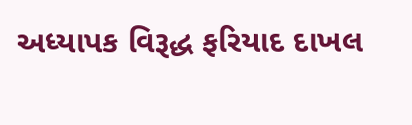અધ્યાપક વિરૂદ્ધ ફરિયાદ દાખલ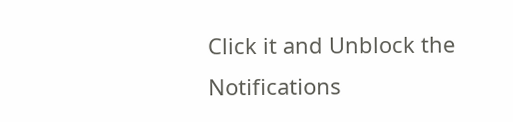Click it and Unblock the Notifications